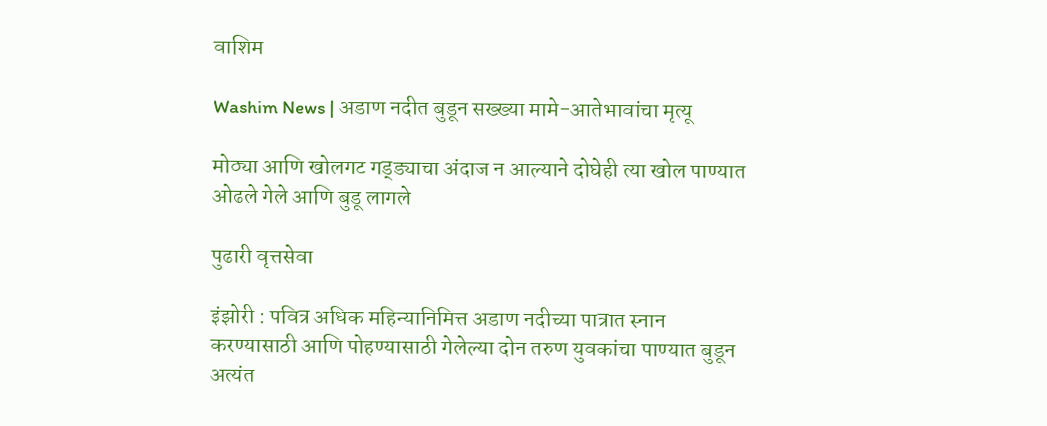वाशिम

Washim News | अडाण नदीत बुडून सख्ख्या मामे-आतेभावांचा मृत्यू

मोठ्या आणि खोलगट गड्ड्याचा अंदाज न आल्याने दोघेही त्या खोल पाण्यात ओढले गेले आणि बुडू लागले

पुढारी वृत्तसेवा

इंझोरी : पवित्र अधिक महिन्यानिमित्त अडाण नदीच्या पात्रात स्नान करण्यासाठी आणि पोहण्यासाठी गेलेल्या दोन तरुण युवकांचा पाण्यात बुडून अत्यंत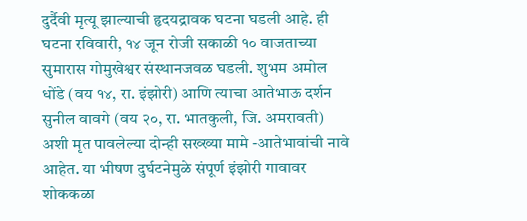दुर्दैवी मृत्यू झाल्याची हृदयद्रावक घटना घडली आहे. ही घटना रविवारी, १४ जून रोजी सकाळी १० वाजताच्या सुमारास गोमुखेश्वर संस्थानजवळ घडली. शुभम अमोल धोंडे (वय १४, रा. इंझोरी) आणि त्याचा आतेभाऊ दर्शन सुनील वावगे (वय २०, रा. भातकुली, जि. अमरावती) अशी मृत पावलेल्या दोन्ही सख्ख्या मामे -आतेभावांची नावे आहेत. या भीषण दुर्घटनेमुळे संपूर्ण इंझोरी गावावर शोककळा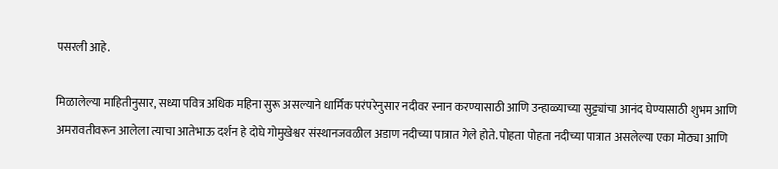पसरली आहे.

मिळालेल्या माहितीनुसार, सध्या पवित्र अधिक महिना सुरू असल्याने धार्मिक परंपरेनुसार नदीवर स्नान करण्यासाठी आणि उन्हाळ्याच्या सुट्ट्यांचा आनंद घेण्यासाठी शुभम आणि अमरावतीवरून आलेला त्याचा आतेभाऊ दर्शन हे दोघे गोमुखेश्वर संस्थानजवळील अडाण नदीच्या पात्रात गेले होते. पोहता पोहता नदीच्या पात्रात असलेल्या एका मोठ्या आणि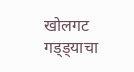खोलगट गड्ड्याचा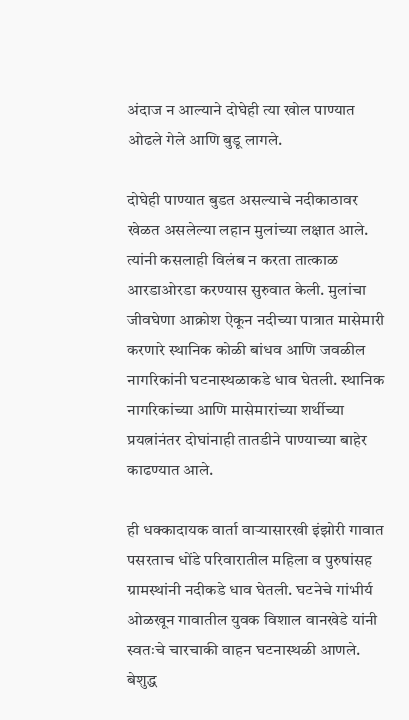अंदाज न आल्याने दोघेही त्या खोल पाण्यात ओढले गेले आणि बुडू लागले.

दोघेही पाण्यात बुडत असल्याचे नदीकाठावर खेळत असलेल्या लहान मुलांच्या लक्षात आले. त्यांनी कसलाही विलंब न करता तात्काळ आरडाओरडा करण्यास सुरुवात केली. मुलांचा जीवघेणा आक्रोश ऐकून नदीच्या पात्रात मासेमारी करणारे स्थानिक कोळी बांधव आणि जवळील नागरिकांनी घटनास्थळाकडे धाव घेतली. स्थानिक नागरिकांच्या आणि मासेमारांच्या शर्थीच्या प्रयत्नांनंतर दोघांनाही तातडीने पाण्याच्या बाहेर काढण्यात आले.

ही धक्कादायक वार्ता वाऱ्यासारखी इंझोरी गावात पसरताच धोंडे परिवारातील महिला व पुरुषांसह ग्रामस्थांनी नदीकडे धाव घेतली. घटनेचे गांभीर्य ओळखून गावातील युवक विशाल वानखेडे यांनी स्वतःचे चारचाकी वाहन घटनास्थळी आणले. बेशुद्ध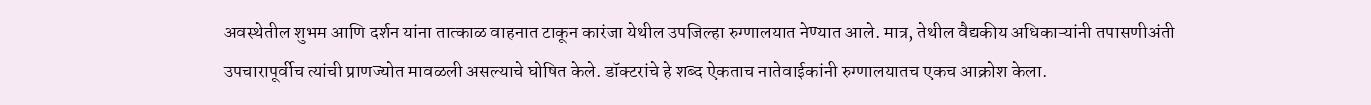अवस्थेतील शुभम आणि दर्शन यांना तात्काळ वाहनात टाकून कारंजा येथील उपजिल्हा रुग्णालयात नेण्यात आले. मात्र, तेथील वैद्यकीय अधिकाऱ्यांनी तपासणीअंती उपचारापूर्वीच त्यांची प्राणज्योत मावळली असल्याचे घोषित केले. डॉक्टरांचे हे शब्द ऐकताच नातेवाईकांनी रुग्णालयातच एकच आक्रोश केला.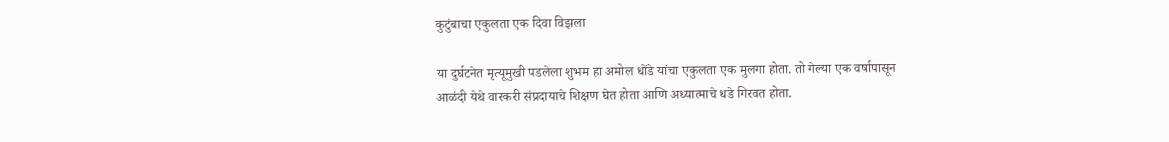कुटुंबाचा एकुलता एक दिवा विझला

या दुर्घटनेत मृत्यूमुखी पडलेला शुभम हा अमोल धोंडे यांचा एकुलता एक मुलगा होता. तो गेल्या एक वर्षापासून आळंदी येथे वारकरी संप्रदायाचे शिक्षण घेत होता आणि अध्यात्माचे धडे गिरवत होता.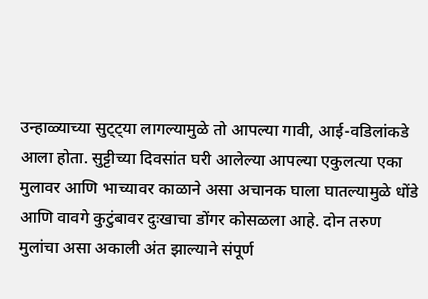उन्हाळ्याच्या सुट्ट्या लागल्यामुळे तो आपल्या गावी, आई-वडिलांकडे आला होता. सुट्टीच्या दिवसांत घरी आलेल्या आपल्या एकुलत्या एका मुलावर आणि भाच्यावर काळाने असा अचानक घाला घातल्यामुळे धोंडे आणि वावगे कुटुंबावर दुःखाचा डोंगर कोसळला आहे. दोन तरुण मुलांचा असा अकाली अंत झाल्याने संपूर्ण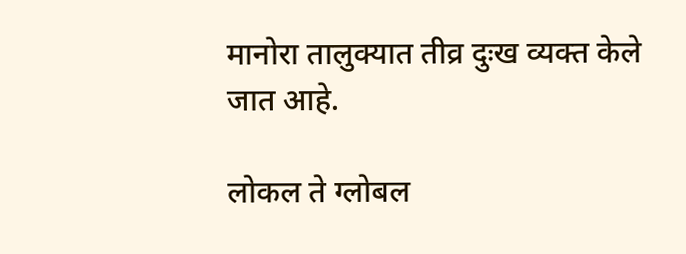मानोरा तालुक्यात तीव्र दुःख व्यक्त केले जात आहे.

लोकल ते ग्लोबल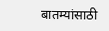बातम्यांसाठी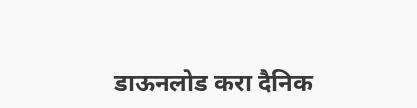डाऊनलोड करा दैनिक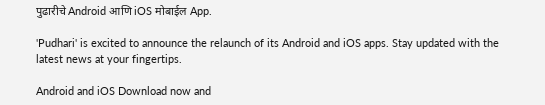पुढारीचे Android आणि iOS मोबाईल App.

'Pudhari' is excited to announce the relaunch of its Android and iOS apps. Stay updated with the latest news at your fingertips.

Android and iOS Download now and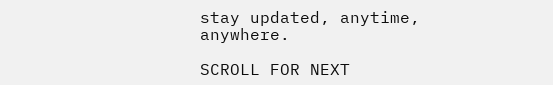stay updated, anytime, anywhere.

SCROLL FOR NEXT